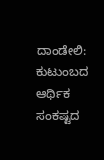ದಾಂಡೇಲಿ: ಕುಟುಂಬದ ಆರ್ಥಿಕ ಸಂಕಷ್ಟದ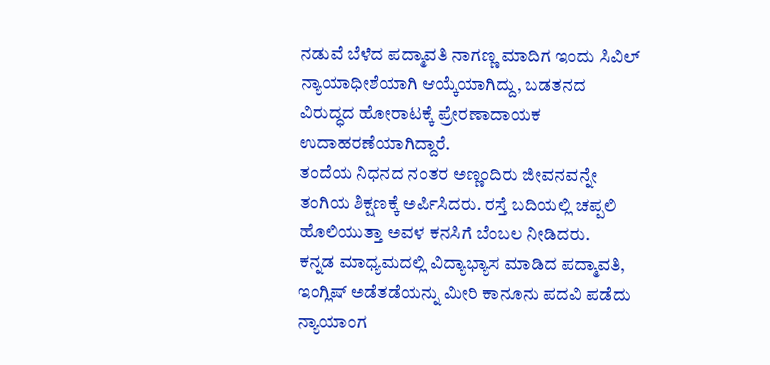ನಡುವೆ ಬೆಳೆದ ಪದ್ಮಾವತಿ ನಾಗಣ್ಣ ಮಾದಿಗ ಇಂದು ಸಿವಿಲ್ ನ್ಯಾಯಾಧೀಶೆಯಾಗಿ ಆಯ್ಕೆಯಾಗಿದ್ದು, ಬಡತನದ ವಿರುದ್ಧದ ಹೋರಾಟಕ್ಕೆ ಪ್ರೇರಣಾದಾಯಕ ಉದಾಹರಣೆಯಾಗಿದ್ದಾರೆ.
ತಂದೆಯ ನಿಧನದ ನಂತರ ಅಣ್ಣಂದಿರು ಜೀವನವನ್ನೇ ತಂಗಿಯ ಶಿಕ್ಷಣಕ್ಕೆ ಅರ್ಪಿಸಿದರು. ರಸ್ತೆ ಬದಿಯಲ್ಲಿ ಚಪ್ಪಲಿ ಹೊಲಿಯುತ್ತಾ ಅವಳ ಕನಸಿಗೆ ಬೆಂಬಲ ನೀಡಿದರು.
ಕನ್ನಡ ಮಾಧ್ಯಮದಲ್ಲಿ ವಿದ್ಯಾಭ್ಯಾಸ ಮಾಡಿದ ಪದ್ಮಾವತಿ, ಇಂಗ್ಲಿಷ್ ಅಡೆತಡೆಯನ್ನು ಮೀರಿ ಕಾನೂನು ಪದವಿ ಪಡೆದು ನ್ಯಾಯಾಂಗ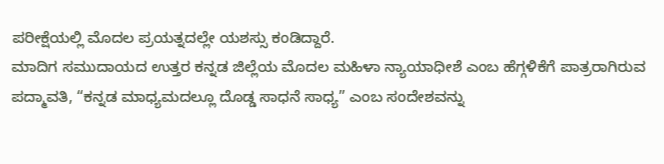ಪರೀಕ್ಷೆಯಲ್ಲಿ ಮೊದಲ ಪ್ರಯತ್ನದಲ್ಲೇ ಯಶಸ್ಸು ಕಂಡಿದ್ದಾರೆ.
ಮಾದಿಗ ಸಮುದಾಯದ ಉತ್ತರ ಕನ್ನಡ ಜಿಲ್ಲೆಯ ಮೊದಲ ಮಹಿಳಾ ನ್ಯಾಯಾಧೀಶೆ ಎಂಬ ಹೆಗ್ಗಳಿಕೆಗೆ ಪಾತ್ರರಾಗಿರುವ ಪದ್ಮಾವತಿ, “ಕನ್ನಡ ಮಾಧ್ಯಮದಲ್ಲೂ ದೊಡ್ಡ ಸಾಧನೆ ಸಾಧ್ಯ” ಎಂಬ ಸಂದೇಶವನ್ನು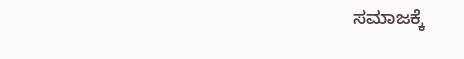ಸಮಾಜಕ್ಕೆ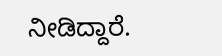ನೀಡಿದ್ದಾರೆ.